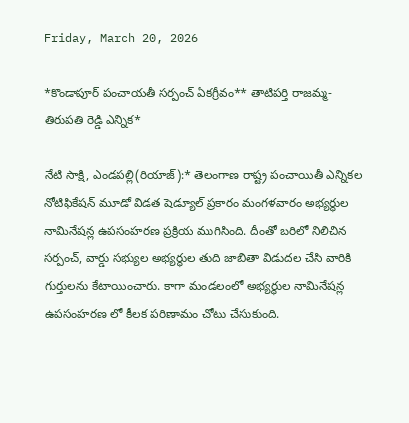Friday, March 20, 2026

*కొండాపూర్ పంచాయతీ సర్పంచ్ ఏకగ్రీవం** తాటిపర్తి రాజమ్మ-తిరుపతి రెడ్డి ఎన్నిక*

నేటి సాక్షి, ఎండపల్లి(రియాజ్):* తెలంగాణ రాష్ట్ర పంచాయితీ ఎన్నికల నోటిఫికేషన్ మూడో విడత షెడ్యూల్ ప్రకారం మంగళవారం అభ్యర్థుల నామినేషన్ల ఉపసంహరణ ప్రక్రియ ముగిసింది. దీంతో బరిలో నిలిచిన సర్పంచ్, వార్డు సభ్యుల అభ్యర్థుల తుది జాబితా విడుదల చేసి వారికి గుర్తులను కేటాయించారు. కాగా మండలంలో అభ్యర్థుల నామినేషన్ల ఉపసంహరణ లో కీలక పరిణామం చోటు చేసుకుంది.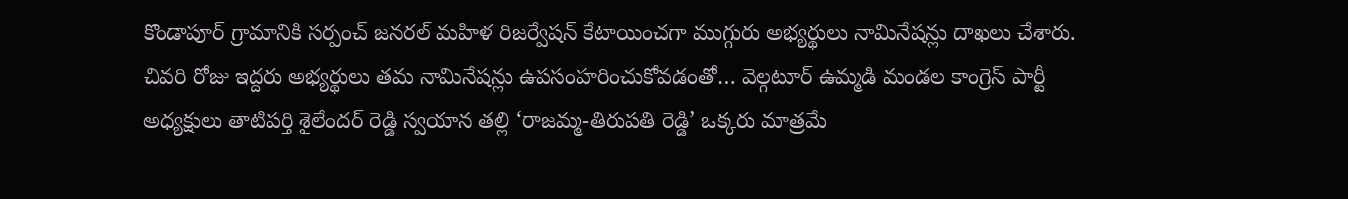కొండాపూర్ గ్రామానికి సర్పంచ్ జనరల్ మహిళ రిజర్వేషన్ కేటాయించగా ముగ్గురు అభ్యర్థులు నామినేషన్లు దాఖలు చేశారు. చివరి రోజు ఇద్దరు అభ్యర్థులు తమ నామినేషన్లు ఉపసంహరించుకోవడంతో… వెల్గటూర్ ఉమ్మడి మండల కాంగ్రెస్ పార్టీ అధ్యక్షులు తాటిపర్తి శైలేందర్ రెడ్డి స్వయాన తల్లి ‘రాజమ్మ-తిరుపతి రెడ్డి’ ఒక్కరు మాత్రమే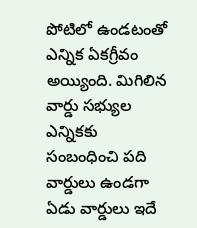పోటిలో ఉండటంతో ఎన్నిక ఏకగ్రీవం అయ్యింది. మిగిలిన వార్డు సభ్యుల ఎన్నికకు సంబంధించి పది వార్డులు ఉండగా ఏడు వార్డులు ఇదే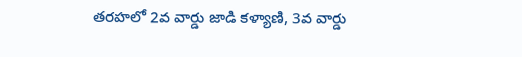తరహలో 2వ వార్డు జాడి కళ్యాణి, 3వ వార్డు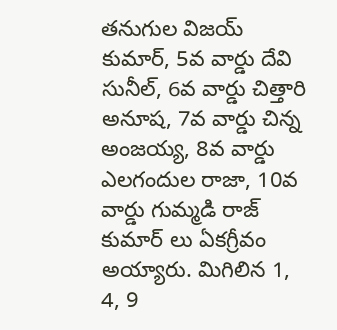తనుగుల విజయ్ కుమార్, 5వ వార్డు దేవి సునీల్, 6వ వార్డు చిత్తారి అనూష, 7వ వార్డు చిన్న అంజయ్య, 8వ వార్డు ఎలగందుల రాజా, 10వ వార్డు గుమ్మడి రాజ్ కుమార్ లు ఏకగ్రీవం అయ్యారు. మిగిలిన 1, 4, 9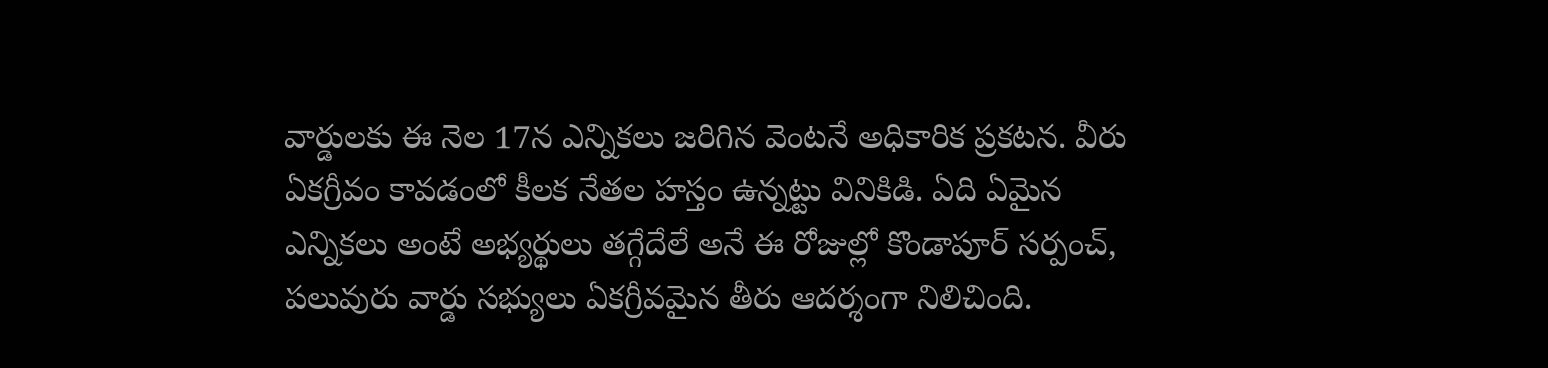వార్డులకు ఈ నెల 17న ఎన్నికలు జరిగిన వెంటనే అధికారిక ప్రకటన. వీరు ఏకగ్రీవం కావడంలో కీలక నేతల హస్తం ఉన్నట్టు వినికిడి. ఏది ఏమైన ఎన్నికలు అంటే అభ్యర్థులు తగ్గేదేలే అనే ఈ రోజుల్లో కొండాపూర్ సర్పంచ్, పలువురు వార్డు సభ్యులు ఏకగ్రీవమైన తీరు ఆదర్శంగా నిలిచింది.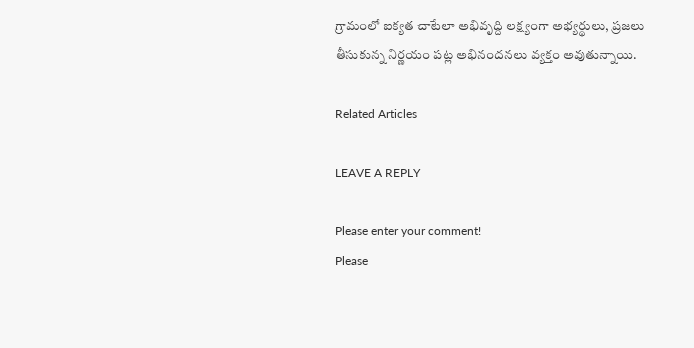గ్రామంలో ఐక్యత చాటేలా అభివృద్ది లక్ష్యంగా అభ్యర్థులు, ప్రజలు తీసుకున్న నిర్ణయం పట్ల అభినందనలు వ్యక్తం అవుతున్నాయి.

Related Articles

LEAVE A REPLY

Please enter your comment!
Please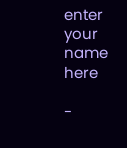enter your name here

-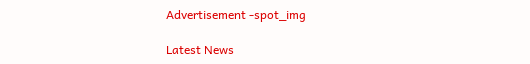Advertisement -spot_img

Latest News